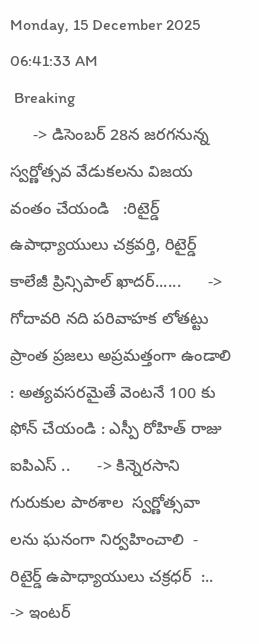Monday, 15 December 2025 06:41:33 AM
 Breaking
     -> డిసెంబర్ 28న జరగనున్న స్వర్ణోత్సవ వేడుకలను విజయ వంతం చేయండి   :రిటైర్డ్ ఉపాధ్యాయులు చక్రవర్తి, రిటైర్డ్ కాలేజీ ప్రిన్సిపాల్ ఖాదర్......      -> గోదావరి నది పరివాహక లోతట్టు ప్రాంత ప్రజలు అప్రమత్తంగా ఉండాలి : అత్యవసరమైతే వెంటనే 100 కు ఫోన్ చేయండి : ఎస్పీ రోహిత్ రాజు ఐపిఎస్ ..      -> కిన్నెరసాని గురుకుల పాఠశాల  స్వర్ణోత్సవా లను ఘనంగా నిర్వహించాలి  - రిటైర్డ్ ఉపాధ్యాయులు చక్రధర్  :..      -> ఇంటర్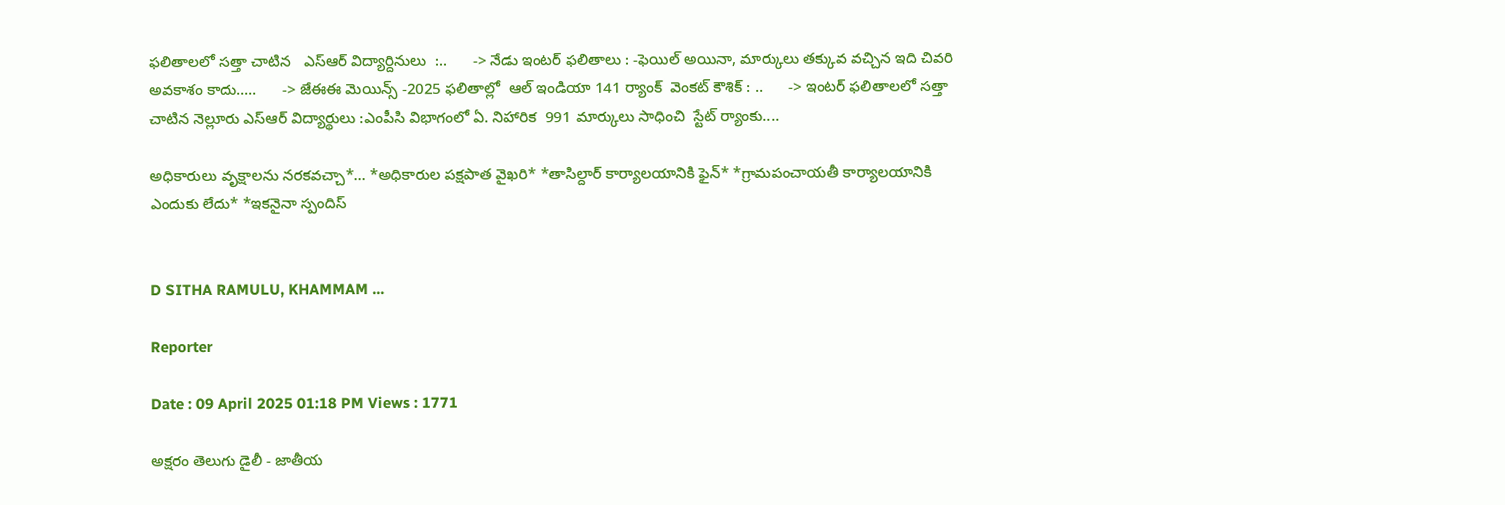ఫలితాలలో సత్తా చాటిన   ఎస్ఆర్ విద్యార్దినులు  :..      -> నేడు ఇంటర్ ఫలితాలు : -ఫెయిల్ అయినా, మార్కులు తక్కువ వచ్చిన ఇది చివరి అవకాశం కాదు.....      -> జేఈఈ మెయిన్స్ -2025 ఫలితాల్లో  ఆల్ ఇండియా 141 ర్యాంక్  వెంకట్ కౌశిక్ : ..      -> ఇంటర్ ఫలితాలలో సత్తా చాటిన నెల్లూరు ఎస్ఆర్ విద్యార్థులు :ఎంపీసి విభాగంలో ఏ. నిహారిక  991 మార్కులు సాధించి  స్టేట్ ర్యాంకు....

అధికారులు వృక్షాలను నరకవచ్చా*... *అధికారుల పక్షపాత వైఖరి* *తాసిల్దార్ కార్యాలయానికి ఫైన్* *గ్రామపంచాయతీ కార్యాలయానికి ఎందుకు లేదు* *ఇకనైనా స్పందిస్


D SITHA RAMULU, KHAMMAM ...

Reporter

Date : 09 April 2025 01:18 PM Views : 1771

అక్షరం తెలుగు డైలీ - జాతీయ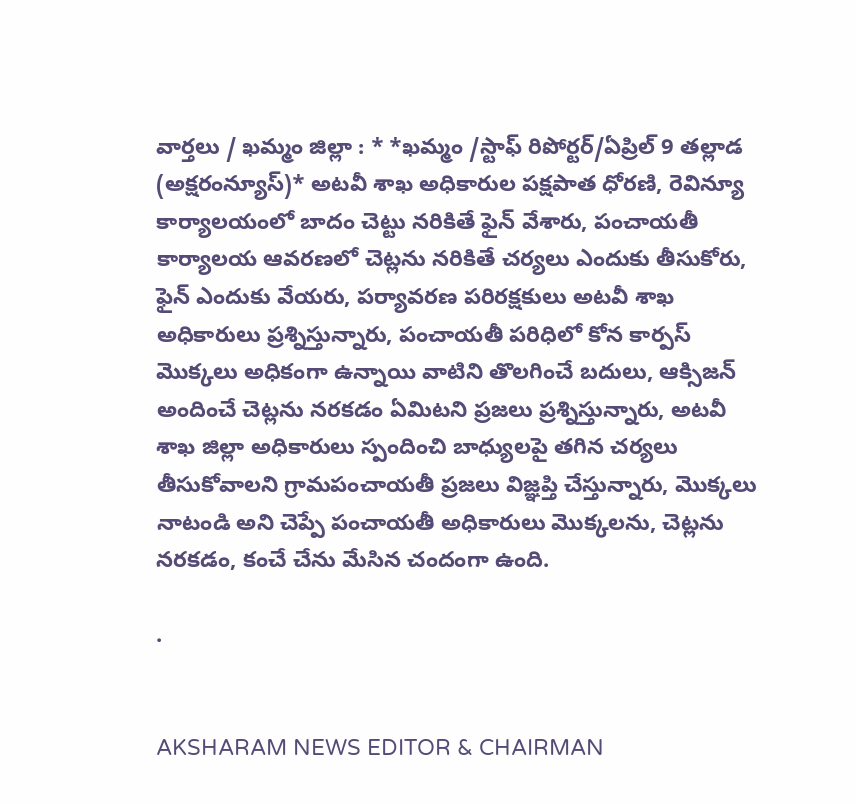వార్తలు / ఖమ్మం జిల్లా : * *ఖమ్మం /స్టాఫ్ రిపోర్టర్/ఏప్రిల్ 9 తల్లాడ (అక్షరంన్యూస్)* అటవీ శాఖ అధికారుల పక్షపాత ధోరణి, రెవిన్యూ కార్యాలయంలో బాదం చెట్టు నరికితే ఫైన్ వేశారు, పంచాయతీ కార్యాలయ ఆవరణలో చెట్లను నరికితే చర్యలు ఎందుకు తీసుకోరు, ఫైన్ ఎందుకు వేయరు, పర్యావరణ పరిరక్షకులు అటవీ శాఖ అధికారులు ప్రశ్నిస్తున్నారు, పంచాయతీ పరిధిలో కోన కార్పస్ మొక్కలు అధికంగా ఉన్నాయి వాటిని తొలగించే బదులు, ఆక్సిజన్ అందించే చెట్లను నరకడం ఏమిటని ప్రజలు ప్రశ్నిస్తున్నారు, అటవీ శాఖ జిల్లా అధికారులు స్పందించి బాధ్యులపై తగిన చర్యలు తీసుకోవాలని గ్రామపంచాయతీ ప్రజలు విజ్ఞప్తి చేస్తున్నారు, మొక్కలు నాటండి అని చెప్పే పంచాయతీ అధికారులు మొక్కలను, చెట్లను నరకడం, కంచే చేను మేసిన చందంగా ఉంది.

.


AKSHARAM NEWS EDITOR & CHAIRMAN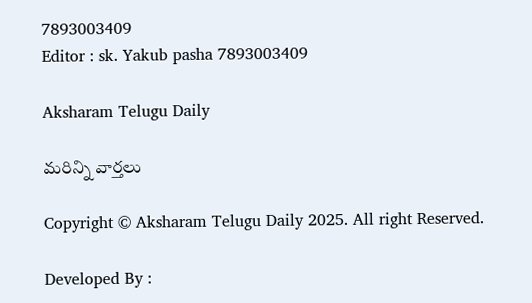7893003409
Editor : sk. Yakub pasha 7893003409

Aksharam Telugu Daily

మరిన్ని వార్తలు

Copyright © Aksharam Telugu Daily 2025. All right Reserved.

Developed By :